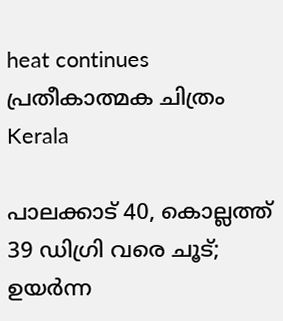heat continues പ്രതീകാത്മക ചിത്രം
Kerala

പാലക്കാട് 40, കൊല്ലത്ത് 39 ഡിഗ്രി വരെ ചൂട്; ഉയർന്ന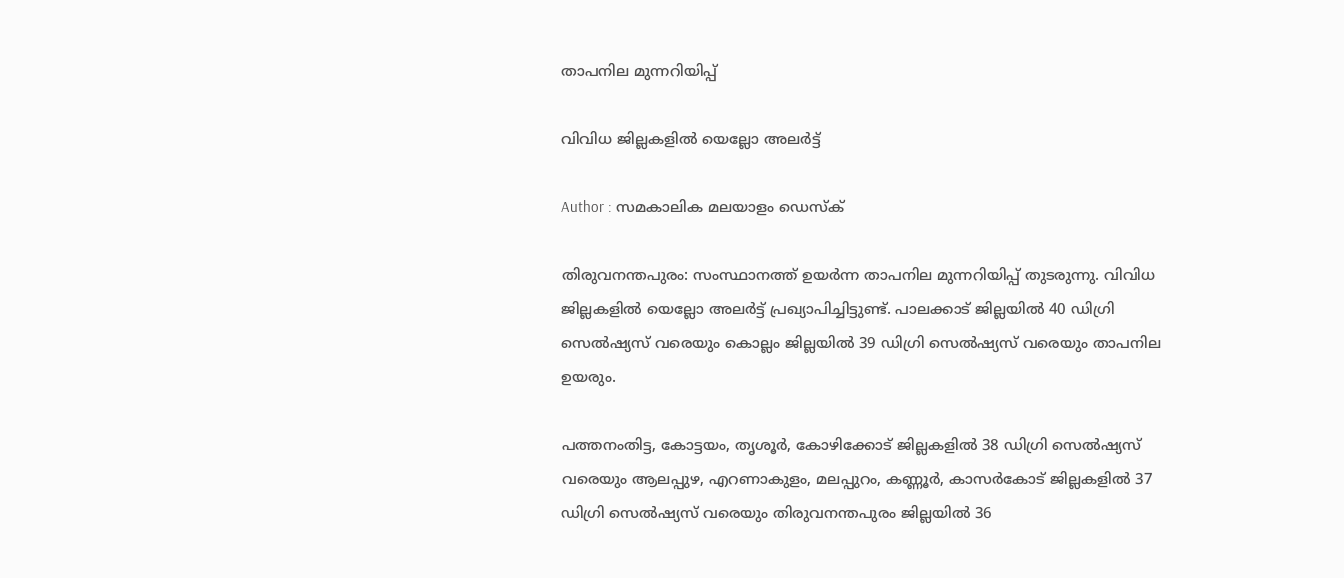താപനില മുന്നറിയിപ്പ്

വിവിധ ജില്ലകളിൽ യെല്ലോ അലർട്ട്

Author : സമകാലിക മലയാളം ഡെസ്ക്

തിരുവനന്തപുരം: സംസ്ഥാനത്ത് ഉയർന്ന താപനില മുന്നറിയിപ്പ് തുടരുന്നു. വിവിധ ജില്ലകളിൽ യെല്ലോ അലർട്ട് പ്രഖ്യാപിച്ചിട്ടുണ്ട്. പാലക്കാട് ജില്ലയിൽ 40 ഡിഗ്രി സെൽഷ്യസ് വരെയും കൊല്ലം ജില്ലയിൽ 39 ഡിഗ്രി സെൽഷ്യസ് വരെയും താപനില ഉയരും.

പത്തനംതിട്ട, കോട്ടയം, തൃശൂർ, കോഴിക്കോട് ജില്ലകളിൽ 38 ഡിഗ്രി സെൽഷ്യസ് വരെയും ആലപ്പുഴ, എറണാകുളം, മലപ്പുറം, കണ്ണൂർ, കാസർകോട് ജില്ലകളിൽ 37 ഡിഗ്രി സെൽഷ്യസ് വരെയും തിരുവനന്തപുരം ജില്ലയിൽ 36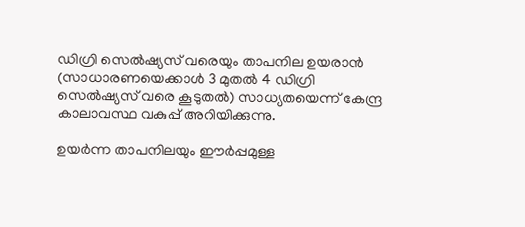ഡിഗ്രി സെൽഷ്യസ് വരെയും താപനില ഉയരാൻ (സാധാരണയെക്കാൾ 3 മുതൽ 4 ഡിഗ്രി സെൽഷ്യസ് വരെ കൂടുതൽ) സാധ്യതയെന്ന് കേന്ദ്ര കാലാവസ്ഥ വകുപ്പ് അറിയിക്കുന്നു.

ഉയർന്ന താപനിലയും ഈർപ്പമുള്ള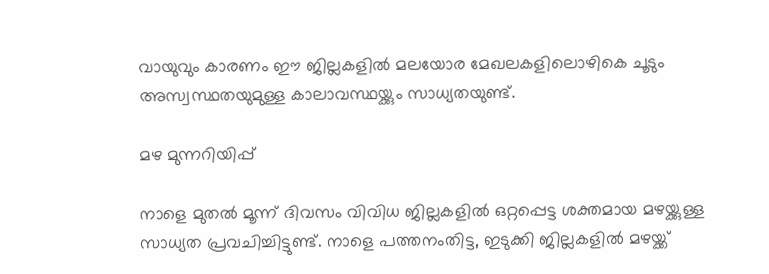വായുവും കാരണം ഈ ജില്ലകളിൽ മലയോര മേഖലകളിലൊഴികെ ചൂടും അസ്വസ്ഥതയുമുള്ള കാലാവസ്ഥയ്ക്കും സാധ്യതയുണ്ട്.

മഴ മുന്നറിയിപ്പ്

നാളെ മുതൽ മൂന്ന് ദിവസം വിവിധ ജില്ലകളിൽ ഒറ്റപ്പെട്ട ശക്തമായ മഴയ്ക്കുള്ള സാധ്യത പ്രവചിച്ചിട്ടുണ്ട്. നാളെ പത്തനംതിട്ട, ഇടുക്കി ജില്ലകളിൽ മഴയ്ക്ക്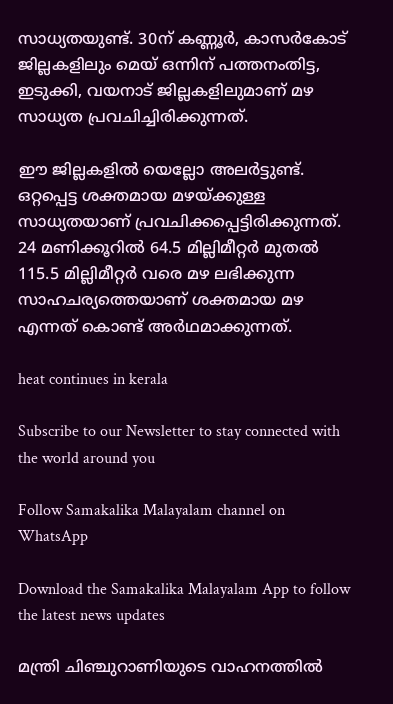സാധ്യതയുണ്ട്. 30ന് കണ്ണൂർ, കാസർകോട് ജില്ലകളിലും മെയ് ഒന്നിന് പത്തനംതിട്ട, ഇടുക്കി, വയനാട് ജില്ലകളിലുമാണ് മഴ സാധ്യത പ്രവചിച്ചിരിക്കുന്നത്.

ഈ ജില്ലകളിൽ യെല്ലോ അലർട്ടുണ്ട്. ഒറ്റപ്പെട്ട ശക്തമായ മഴയ്ക്കുള്ള സാധ്യതയാണ് പ്രവചിക്കപ്പെട്ടിരിക്കുന്നത്. 24 മണിക്കൂറിൽ 64.5 മില്ലിമീറ്റർ മുതൽ 115.5 മില്ലിമീറ്റർ വരെ മഴ ലഭിക്കുന്ന സാഹചര്യത്തെയാണ് ശക്തമായ മഴ എന്നത് കൊണ്ട് അർഥമാക്കുന്നത്.

heat continues in kerala

Subscribe to our Newsletter to stay connected with the world around you

Follow Samakalika Malayalam channel on WhatsApp

Download the Samakalika Malayalam App to follow the latest news updates

മന്ത്രി ചിഞ്ചുറാണിയുടെ വാഹനത്തിൽ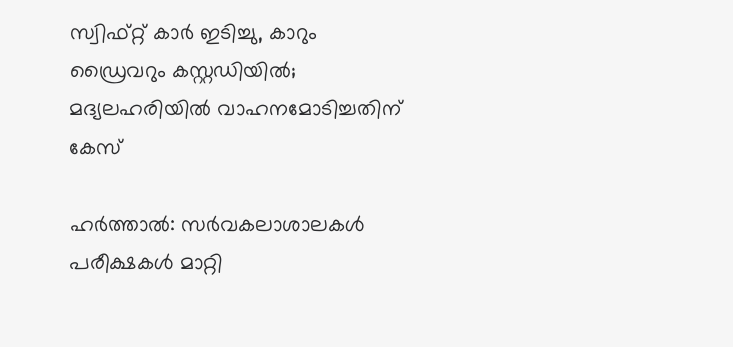സ്വിഫ്റ്റ് കാർ ഇടിച്ചു, കാറും ഡ്രൈവറും കസ്റ്റഡിയിൽ; മദ്യലഹരിയിൽ വാഹനമോടിച്ചതിന് കേസ്

ഹര്‍ത്താല്‍: സര്‍വകലാശാലകള്‍ പരീക്ഷകള്‍ മാറ്റി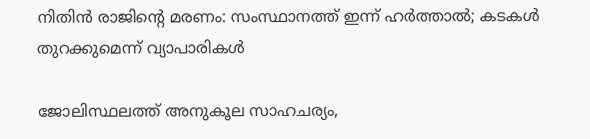നിതിന്‍ രാജിന്റെ മരണം: സംസ്ഥാനത്ത് ഇന്ന് ഹര്‍ത്താല്‍; കടകള്‍ തുറക്കുമെന്ന് വ്യാപാരികള്‍

ജോലിസ്ഥലത്ത് അനുകൂല സാഹചര്യം,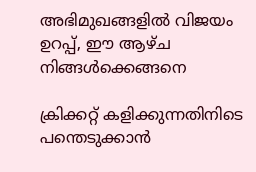അഭിമുഖങ്ങളില്‍ വിജയം ഉറപ്പ്, ഈ ആഴ്ച നിങ്ങള്‍ക്കെങ്ങനെ

ക്രിക്കറ്റ് കളിക്കുന്നതിനിടെ പന്തെടുക്കാൻ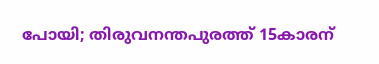പോയി; തിരുവനന്തപുരത്ത് 15കാരന്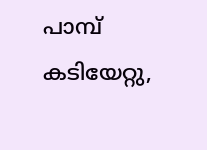പാമ്പ് കടിയേറ്റു,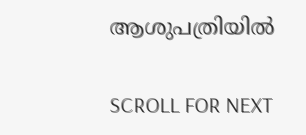ആശുപത്രിയിൽ

SCROLL FOR NEXT